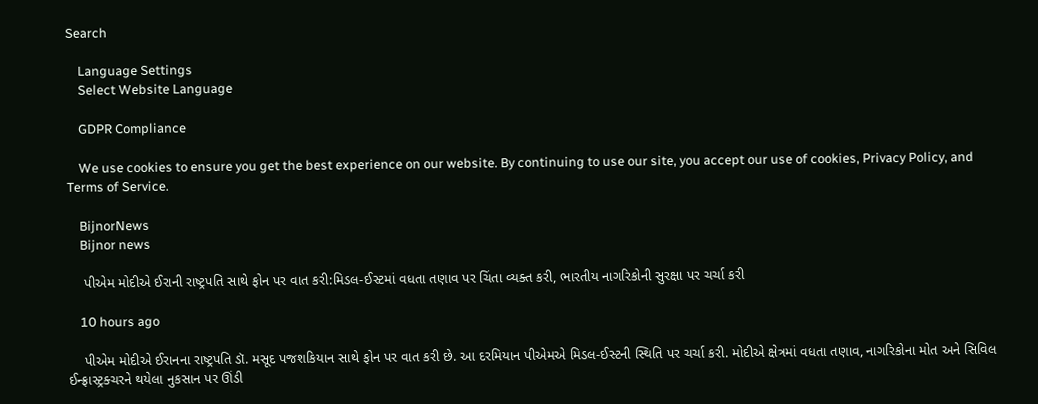Search

    Language Settings
    Select Website Language

    GDPR Compliance

    We use cookies to ensure you get the best experience on our website. By continuing to use our site, you accept our use of cookies, Privacy Policy, and Terms of Service.

    BijnorNews
    Bijnor news

    પીએમ મોદીએ ઈરાની રાષ્ટ્રપતિ સાથે ફોન પર વાત કરી:મિડલ-ઈસ્ટમાં વધતા તણાવ પર ચિંતા વ્યક્ત કરી, ભારતીય નાગરિકોની સુરક્ષા પર ચર્ચા કરી

    10 hours ago

    પીએમ મોદીએ ઈરાનના રાષ્ટ્રપતિ ડૉ. મસૂદ પજશકિયાન સાથે ફોન પર વાત કરી છે. આ દરમિયાન પીએમએ મિડલ-ઈસ્ટની સ્થિતિ પર ચર્ચા કરી. મોદીએ ક્ષેત્રમાં વધતા તણાવ, નાગરિકોના મોત અને સિવિલ ઈન્ફ્રાસ્ટ્રક્ચરને થયેલા નુકસાન પર ઊંડી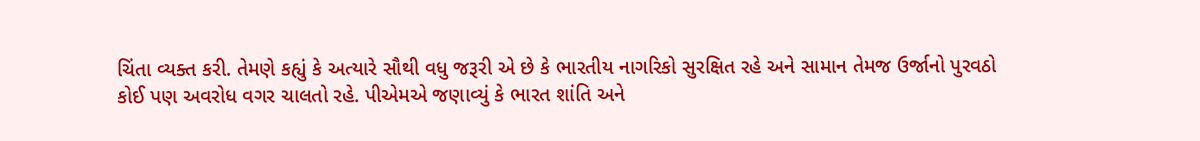ચિંતા વ્યક્ત કરી. તેમણે કહ્યું કે અત્યારે સૌથી વધુ જરૂરી એ છે કે ભારતીય નાગરિકો સુરક્ષિત રહે અને સામાન તેમજ ઉર્જાનો પુરવઠો કોઈ પણ અવરોધ વગર ચાલતો રહે. પીએમએ જણાવ્યું કે ભારત શાંતિ અને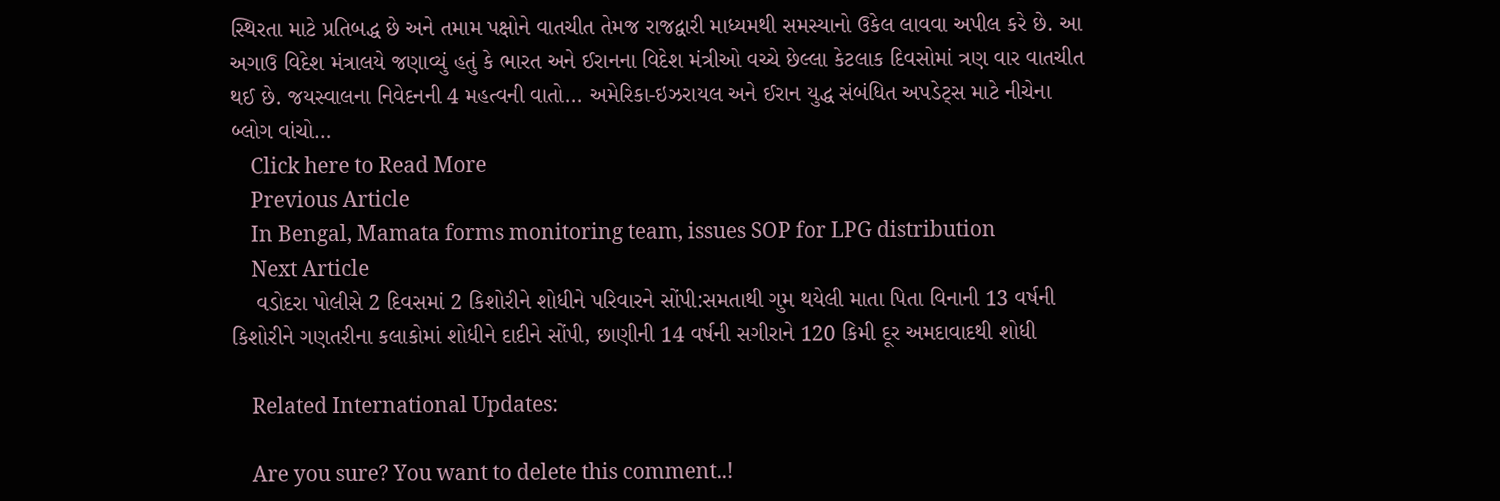સ્થિરતા માટે પ્રતિબદ્ધ છે અને તમામ પક્ષોને વાતચીત તેમજ રાજદ્વારી માધ્યમથી સમસ્યાનો ઉકેલ લાવવા અપીલ કરે છે. આ અગાઉ વિદેશ મંત્રાલયે જણાવ્યું હતું કે ભારત અને ઈરાનના વિદેશ મંત્રીઓ વચ્ચે છેલ્લા કેટલાક દિવસોમાં ત્રણ વાર વાતચીત થઈ છે. જયસ્વાલના નિવેદનની 4 મહત્વની વાતો... અમેરિકા-ઇઝરાયલ અને ઈરાન યુદ્ધ સંબંધિત અપડેટ્સ માટે નીચેના બ્લોગ વાંચો…
    Click here to Read More
    Previous Article
    In Bengal, Mamata forms monitoring team, issues SOP for LPG distribution
    Next Article
    વડોદરા પોલીસે 2 દિવસમાં 2 કિશોરીને શોધીને પરિવારને સોંપી:સમતાથી ગુમ થયેલી માતા પિતા વિનાની 13 વર્ષની કિશોરીને ગણતરીના કલાકોમાં શોધીને દાદીને સોંપી, છાણીની 14 વર્ષની સગીરાને 120 કિમી દૂર અમદાવાદથી શોધી

    Related International Updates:

    Are you sure? You want to delete this comment..!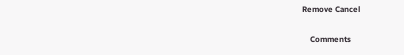Remove Cancel

    Comments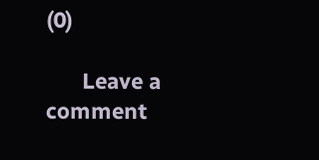(0)

      Leave a comment